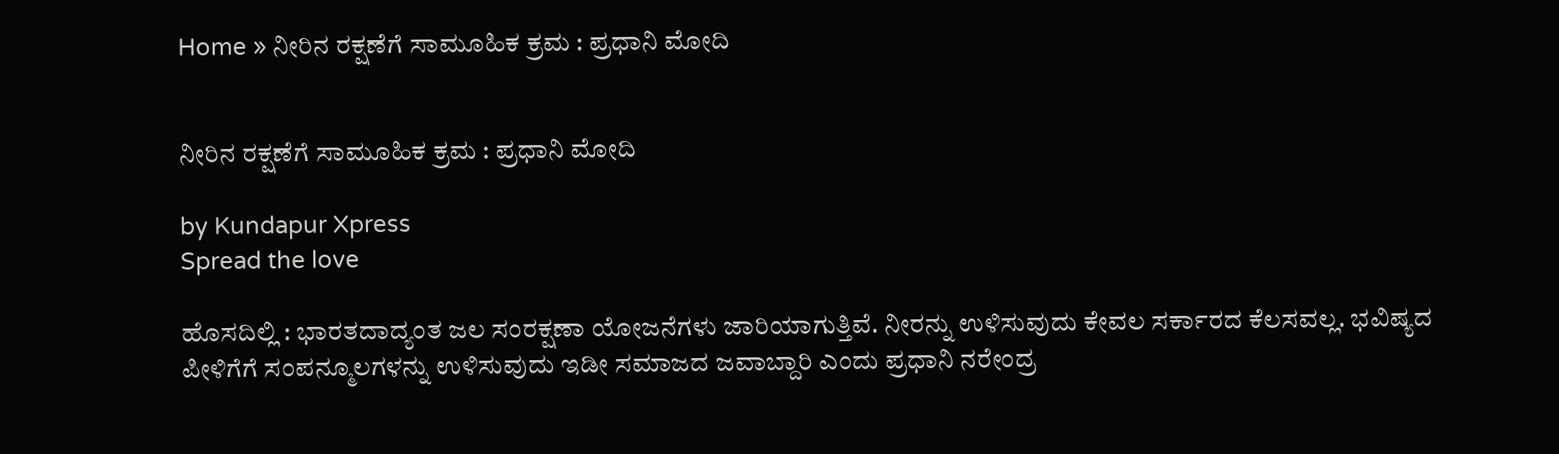Home » ನೀರಿನ ರಕ್ಷಣೆಗೆ ಸಾಮೂಹಿಕ ಕ್ರಮ : ಪ್ರಧಾನಿ ಮೋದಿ


ನೀರಿನ ರಕ್ಷಣೆಗೆ ಸಾಮೂಹಿಕ ಕ್ರಮ : ಪ್ರಧಾನಿ ಮೋದಿ

by Kundapur Xpress
Spread the love

ಹೊಸದಿಲ್ಲಿ : ಭಾರತದಾದ್ಯಂತ ಜಲ ಸಂರಕ್ಷಣಾ ಯೋಜನೆಗಳು ಜಾರಿಯಾಗುತ್ತಿವೆ. ನೀರನ್ನು ಉಳಿಸುವುದು ಕೇವಲ ಸರ್ಕಾರದ ಕೆಲಸವಲ್ಲ. ಭವಿಷ್ಯದ ಪೀಳಿಗೆಗೆ ಸಂಪನ್ಮೂಲಗಳನ್ನು ಉಳಿಸುವುದು ಇಡೀ ಸಮಾಜದ ಜವಾಬ್ದಾರಿ ಎಂದು ಪ್ರಧಾನಿ ನರೇಂದ್ರ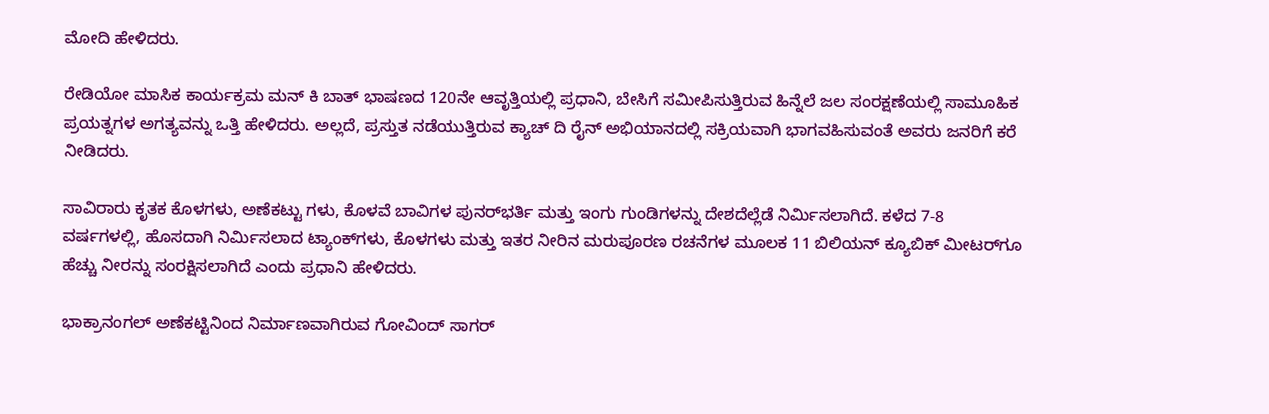ಮೋದಿ ಹೇಳಿದರು.

ರೇಡಿಯೋ ಮಾಸಿಕ ಕಾರ್ಯಕ್ರಮ ಮನ್ ಕಿ ಬಾತ್ ಭಾಷಣದ 120ನೇ ಆವೃತ್ತಿಯಲ್ಲಿ ಪ್ರಧಾನಿ, ಬೇಸಿಗೆ ಸಮೀಪಿಸುತ್ತಿರುವ ಹಿನ್ನೆಲೆ ಜಲ ಸಂರಕ್ಷಣೆಯಲ್ಲಿ ಸಾಮೂಹಿಕ ಪ್ರಯತ್ನಗಳ ಅಗತ್ಯವನ್ನು ಒತ್ತಿ ಹೇಳಿದರು. ಅಲ್ಲದೆ, ಪ್ರಸ್ತುತ ನಡೆಯುತ್ತಿರುವ ಕ್ಯಾಚ್ ದಿ ರೈನ್ ಅಭಿಯಾನದಲ್ಲಿ ಸಕ್ರಿಯವಾಗಿ ಭಾಗವಹಿಸುವಂತೆ ಅವರು ಜನರಿಗೆ ಕರೆ ನೀಡಿದರು.

ಸಾವಿರಾರು ಕೃತಕ ಕೊಳಗಳು, ಅಣೆಕಟ್ಟು ಗಳು, ಕೊಳವೆ ಬಾವಿಗಳ ಪುನರ್‌ಭರ್ತಿ ಮತ್ತು ಇಂಗು ಗುಂಡಿಗಳನ್ನು ದೇಶದೆಲ್ಲೆಡೆ ನಿರ್ಮಿಸಲಾಗಿದೆ. ಕಳೆದ 7-8 ವರ್ಷಗಳಲ್ಲಿ, ಹೊಸದಾಗಿ ನಿರ್ಮಿಸಲಾದ ಟ್ಯಾಂಕ್‌ಗಳು, ಕೊಳಗಳು ಮತ್ತು ಇತರ ನೀರಿನ ಮರುಪೂರಣ ರಚನೆಗಳ ಮೂಲಕ 11 ಬಿಲಿಯನ್ ಕ್ಯೂಬಿಕ್ ಮೀಟರ್‌ಗೂ ಹೆಚ್ಚು ನೀರನ್ನು ಸಂರಕ್ಷಿಸಲಾಗಿದೆ ಎಂದು ಪ್ರಧಾನಿ ಹೇಳಿದರು.

ಭಾಕ್ರಾನಂಗಲ್ ಅಣೆಕಟ್ಟಿನಿಂದ ನಿರ್ಮಾಣವಾಗಿರುವ ಗೋವಿಂದ್ ಸಾಗರ್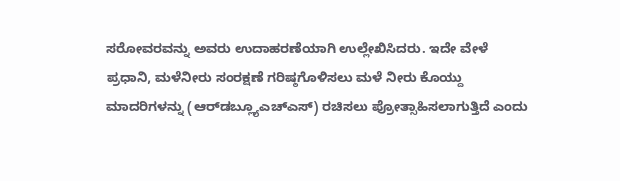ಸರೋವರವನ್ನು ಅವರು ಉದಾಹರಣೆಯಾಗಿ ಉಲ್ಲೇಖಿಸಿದರು. ಇದೇ ವೇಳೆ ಪ್ರಧಾನಿ, ಮಳೆನೀರು ಸಂರಕ್ಷಣೆ ಗರಿಷ್ಠಗೊಳಿಸಲು ಮಳೆ ನೀರು ಕೊಯ್ದು ಮಾದರಿಗಳನ್ನು (ಆರ್‌ಡಬ್ಲ್ಯೂಎಚ್‌ಎಸ್) ರಚಿಸಲು ಪ್ರೋತ್ಸಾಹಿಸಲಾಗುತ್ತಿದೆ ಎಂದು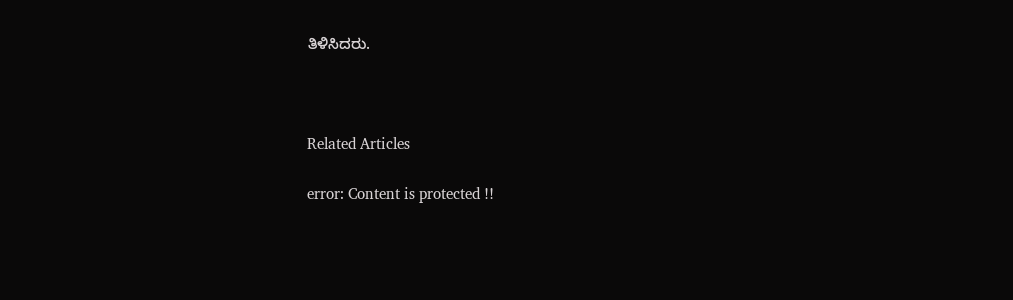ತಿಳಿಸಿದರು.



Related Articles

error: Content is protected !!